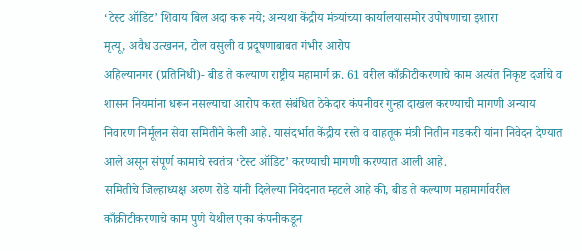‘टेस्ट ऑडिट’ शिवाय बिल अदा करू नये; अन्यथा केंद्रीय मंत्र्यांच्या कार्यालयासमोर उपोषणाचा इशारा
मृत्यू, अवैध उत्खनन, टोल वसुली व प्रदूषणाबाबत गंभीर आरोप
अहिल्यानगर (प्रतिनिधी)- बीड ते कल्याण राष्ट्रीय महामार्ग क्र. 61 वरील काँक्रीटीकरणाचे काम अत्यंत निकृष्ट दर्जाचे व शासन नियमांना धरून नसल्याचा आरोप करत संबंधित ठेकेदार कंपनीवर गुन्हा दाखल करण्याची मागणी अन्याय निवारण निर्मूलन सेवा समितीने केली आहे. यासंदर्भात केंद्रीय रस्ते व वाहतूक मंत्री नितीन गडकरी यांना निवेदन देण्यात आले असून संपूर्ण कामाचे स्वतंत्र ‘टेस्ट ऑडिट’ करण्याची मागणी करण्यात आली आहे.
समितीचे जिल्हाध्यक्ष अरुण रोडे यांनी दिलेल्या निवेदनात म्हटले आहे की, बीड ते कल्याण महामार्गावरील काँक्रीटीकरणाचे काम पुणे येथील एका कंपनीकडून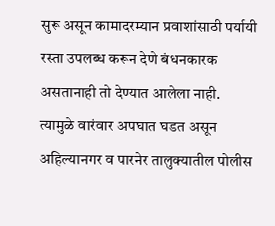सुरू असून कामादरम्यान प्रवाशांसाठी पर्यायी रस्ता उपलब्ध करून देणे बंधनकारक असतानाही तो देण्यात आलेला नाही. त्यामुळे वारंवार अपघात घडत असून अहिल्यानगर व पारनेर तालुक्यातील पोलीस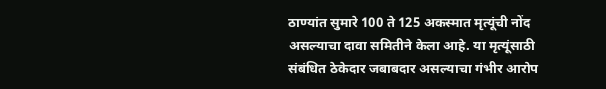ठाण्यांत सुमारे 100 ते 125 अकस्मात मृत्यूंची नोंद असल्याचा दावा समितीने केला आहे. या मृत्यूंसाठी संबंधित ठेकेदार जबाबदार असल्याचा गंभीर आरोप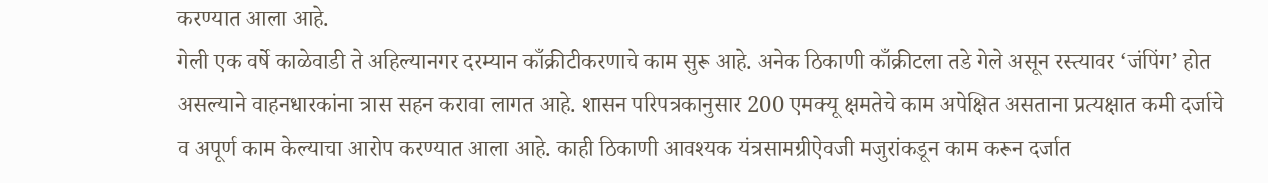करण्यात आला आहे.
गेली एक वर्षे काळेवाडी ते अहिल्यानगर दरम्यान काँक्रीटीकरणाचे काम सुरू आहे. अनेक ठिकाणी काँक्रीटला तडे गेले असून रस्त्यावर ‘जंपिंग’ होत असल्याने वाहनधारकांना त्रास सहन करावा लागत आहे. शासन परिपत्रकानुसार 200 एमक्यू क्षमतेचे काम अपेक्षित असताना प्रत्यक्षात कमी दर्जाचे व अपूर्ण काम केल्याचा आरोप करण्यात आला आहे. काही ठिकाणी आवश्यक यंत्रसामग्रीऐवजी मजुरांकडून काम करून दर्जात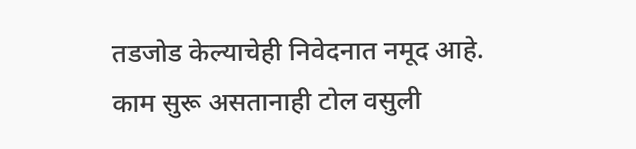तडजोड केल्याचेही निवेदनात नमूद आहे.
काम सुरू असतानाही टोल वसुली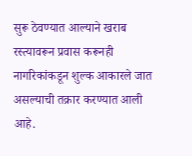सुरू ठेवण्यात आल्याने खराब रस्त्यावरून प्रवास करूनही नागरिकांकडून शुल्क आकारले जात असल्याची तक्रार करण्यात आली आहे.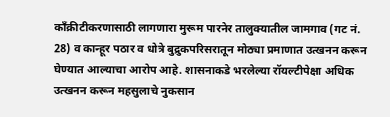काँक्रीटीकरणासाठी लागणारा मुरूम पारनेर तालुक्यातील जामगाव (गट नं. 28) व कान्हूर पठार व धोत्रे बुद्रुकपरिसरातून मोठ्या प्रमाणात उत्खनन करून घेण्यात आल्याचा आरोप आहे. शासनाकडे भरलेल्या रॉयल्टीपेक्षा अधिक उत्खनन करून महसुलाचे नुकसान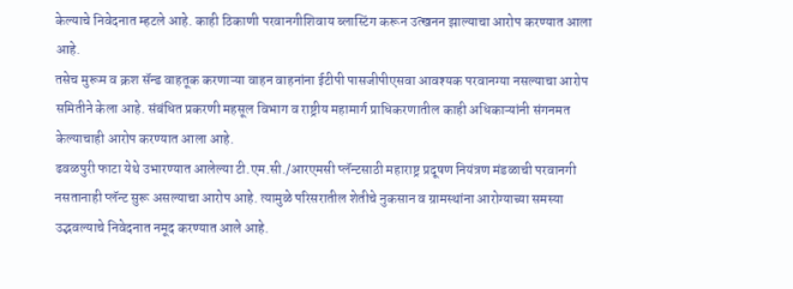केल्याचे निवेदनात म्हटले आहे. काही ठिकाणी परवानगीशिवाय ब्लास्टिंग करून उत्खनन झाल्याचा आरोप करण्यात आला आहे.
तसेच मुरूम व क्रश सॅन्ड वाहतूक करणाऱ्या वाहन वाहनांना ईटीपी पासजीपीएसवा आवश्यक परवानग्या नसल्याचा आरोप समितीने केला आहे. संबंधित प्रकरणी महसूल विभाग व राष्ट्रीय महामार्ग प्राधिकरणातील काही अधिकाऱ्यांनी संगनमत केल्याचाही आरोप करण्यात आला आहे.
ढवळपुरी फाटा येथे उभारण्यात आलेल्या टी.एम.सी./आरएमसी प्लॅन्टसाठी महाराष्ट्र प्रदूषण नियंत्रण मंडळाची परवानगी नसतानाही प्लॅन्ट सुरू असल्याचा आरोप आहे. त्यामुळे परिसरातील शेतीचे नुकसान व ग्रामस्थांना आरोग्याच्या समस्या उद्भवल्याचे निवेदनात नमूद करण्यात आले आहे.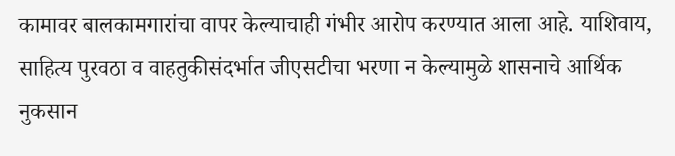कामावर बालकामगारांचा वापर केल्याचाही गंभीर आरोप करण्यात आला आहे. याशिवाय, साहित्य पुरवठा व वाहतुकीसंदर्भात जीएसटीचा भरणा न केल्यामुळे शासनाचे आर्थिक नुकसान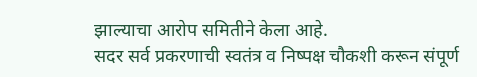झाल्याचा आरोप समितीने केला आहे.
सदर सर्व प्रकरणाची स्वतंत्र व निष्पक्ष चौकशी करून संपूर्ण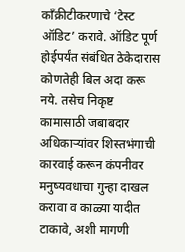काँक्रीटीकरणाचे ‘टेस्ट ऑडिट’ करावे. ऑडिट पूर्ण होईपर्यंत संबंधित ठेकेदारास कोणतेही बिल अदा करू नये. तसेच निकृष्ट कामासाठी जबाबदार अधिकाऱ्यांवर शिस्तभंगाची कारवाई करून कंपनीवर मनुष्यवधाचा गुन्हा दाखल करावा व काळ्या यादीत टाकावे, अशी मागणी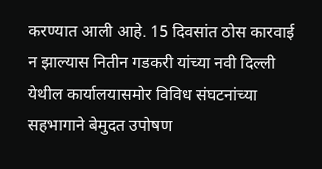करण्यात आली आहे. 15 दिवसांत ठोस कारवाई न झाल्यास नितीन गडकरी यांच्या नवी दिल्ली येथील कार्यालयासमोर विविध संघटनांच्या सहभागाने बेमुदत उपोषण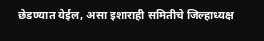छेडण्यात येईल, असा इशाराही समितीचे जिल्हाध्यक्ष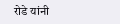रोडे यांनी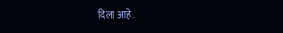दिला आहे.